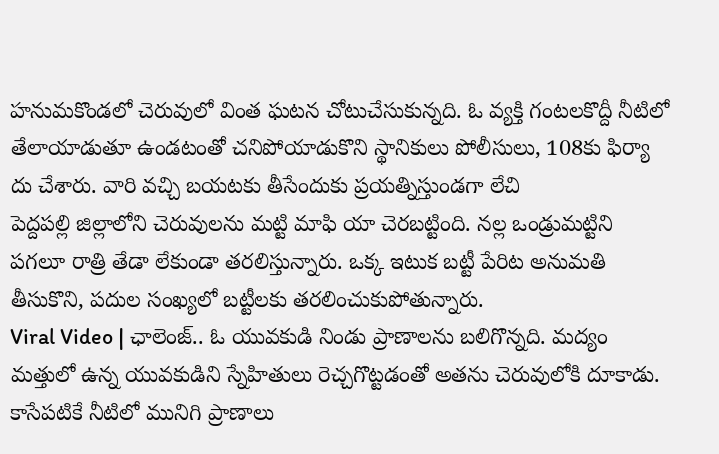హనుమకొండలో చెరువులో వింత ఘటన చోటుచేసుకున్నది. ఓ వ్యక్తి గంటలకొద్దీ నీటిలో తేలాయాడుతూ ఉండటంతో చనిపోయాడుకొని స్థానికులు పోలీసులు, 108కు ఫిర్యా దు చేశారు. వారి వచ్చి బయటకు తీసేందుకు ప్రయత్నిస్తుండగా లేచి
పెద్దపల్లి జిల్లాలోని చెరువులను మట్టి మాఫి యా చెరబట్టింది. నల్ల ఒండ్రుమట్టిని పగలూ రాత్రి తేడా లేకుండా తరలిస్తున్నారు. ఒక్క ఇటుక బట్టీ పేరిట అనుమతి తీసుకొని, పదుల సంఖ్యలో బట్టీలకు తరలించుకుపోతున్నారు.
Viral Video | ఛాలెంజ్.. ఓ యువకుడి నిండు ప్రాణాలను బలిగొన్నది. మద్యం మత్తులో ఉన్న యువకుడిని స్నేహితులు రెచ్చగొట్టడంతో అతను చెరువులోకి దూకాడు. కాసేపటికే నీటిలో మునిగి ప్రాణాలు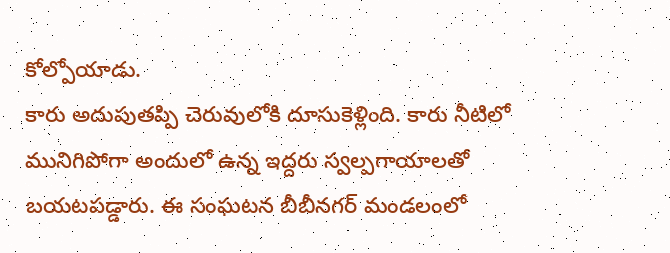కోల్పోయాడు.
కారు అదుపుతప్పి చెరువులోకి దూసుకెళ్లింది. కారు నీటిలో మునిగిపోగా అందులో ఉన్న ఇద్దరు స్వల్పగాయాలతో బయటపడ్డారు. ఈ సంఘటన బీబీనగర్ మండలంలో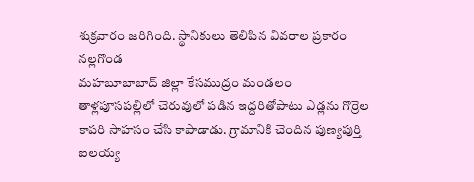శుక్రవారం జరిగింది. స్థానికులు తెలిపిన వివరాల ప్రకారం నల్లగొండ
మహబూబాబాద్ జిల్లా కేసముద్రం మండలం తాళ్లపూసపల్లిలో చెరువులో పడిన ఇద్దరితోపాటు ఎడ్లను గొర్రెల కాపరి సాహసం చేసి కాపాడాడు. గ్రామానికి చెందిన పుణ్యపుర్తి ఐలయ్య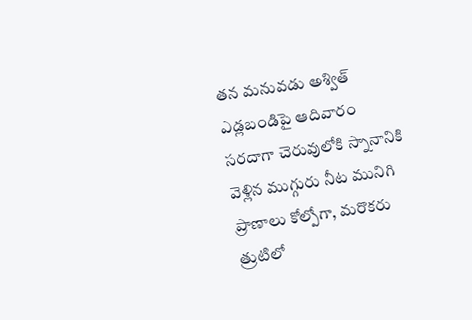తన మనువడు అశ్విత్ ఎడ్లబండిపై ఆదివారం
సరదాగా చెరువులోకి స్నానానికి వెళ్లిన ముగ్గురు నీట మునిగి ప్రాణాలు కోల్పోగా, మరొకరు త్రుటిలో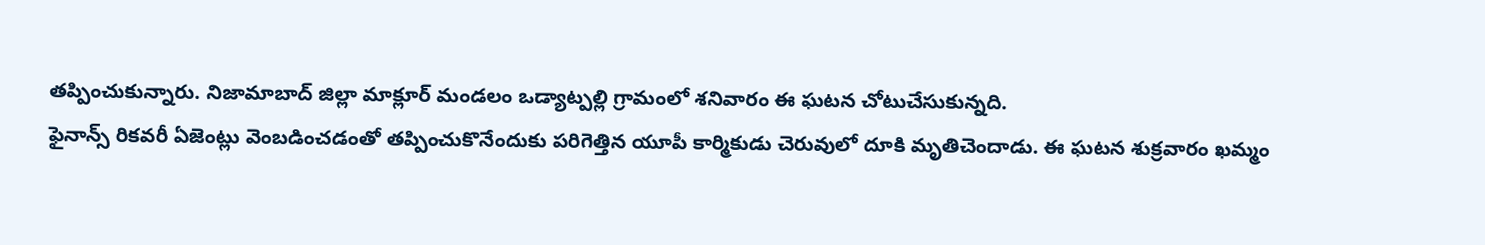తప్పించుకున్నారు. నిజామాబాద్ జిల్లా మాక్లూర్ మండలం ఒడ్యాట్పల్లి గ్రామంలో శనివారం ఈ ఘటన చోటుచేసుకున్నది.
ఫైనాన్స్ రికవరీ ఏజెంట్లు వెంబడించడంతో తప్పించుకొనేందుకు పరిగెత్తిన యూపీ కార్మికుడు చెరువులో దూకి మృతిచెందాడు. ఈ ఘటన శుక్రవారం ఖమ్మం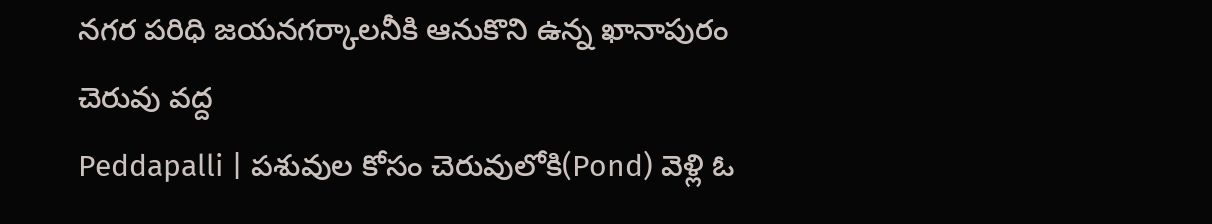నగర పరిధి జయనగర్కాలనీకి ఆనుకొని ఉన్న ఖానాపురం చెరువు వద్ద
Peddapalli | పశువుల కోసం చెరువులోకి(Pond) వెళ్లి ఓ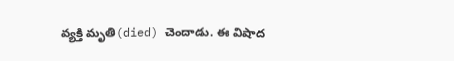వ్యక్తి మృతి(died) చెందాడు. ఈ విషాద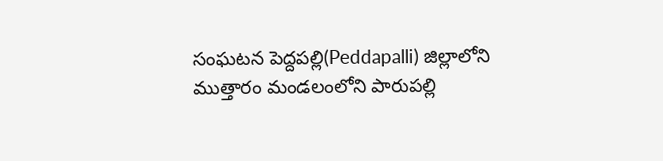సంఘటన పెద్దపల్లి(Peddapalli) జిల్లాలోని ముత్తారం మండలంలోని పారుపల్లి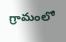గ్రామంలో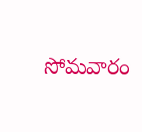సోమవారం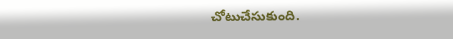చోటుచేసుకుంది.